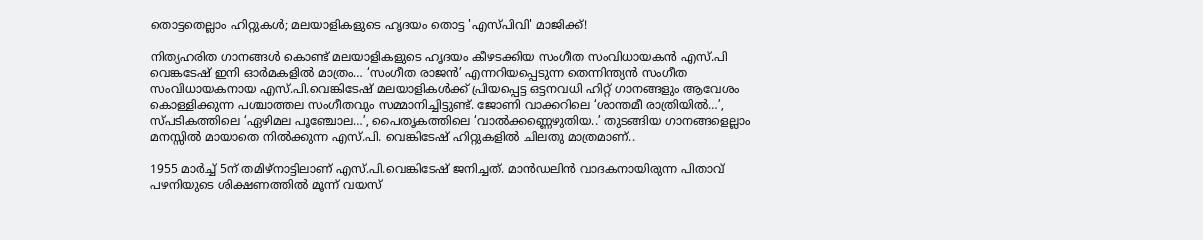തൊട്ടതെല്ലാം ഹിറ്റുകൾ; മലയാളികളുടെ ഹൃദയം തൊട്ട 'എസ്പിവി' മാജിക്ക്!

നിത്യഹരിത ഗാനങ്ങൾ കൊണ്ട് മലയാളികളുടെ ഹൃദയം കീഴടക്കിയ സംഗീത സംവിധായകൻ എസ്.പി വെങ്കടേഷ് ഇനി ഓർമകളിൽ മാത്രം… ‘സംഗീത രാജൻ’ എന്നറിയപ്പെടുന്ന തെന്നിന്ത്യൻ സംഗീത സംവിധായകനായ എസ്.പി.വെങ്കിടേഷ് മലയാളികൾക്ക് പ്രിയപ്പെട്ട ഒട്ടനവധി ഹിറ്റ് ഗാനങ്ങളും ആവേശം കൊള്ളിക്കുന്ന പശ്ചാത്തല സംഗീതവും സമ്മാനിച്ചിട്ടുണ്ട്. ജോണി വാക്കറിലെ ‘ശാന്തമീ രാത്രിയിൽ…’, സ്പടികത്തിലെ ‘ഏഴിമല പൂഞ്ചോല…’, പൈതൃകത്തിലെ ‘വാൽക്കണ്ണെഴുതിയ..’ തുടങ്ങിയ ഗാനങ്ങളെല്ലാം മനസ്സിൽ മായാതെ നിൽക്കുന്ന എസ്.പി. വെങ്കിടേഷ് ഹിറ്റുകളിൽ ചിലതു മാത്രമാണ്..

1955 മാർച്ച് 5ന് തമിഴ്നാട്ടിലാണ് എസ്.പി.വെങ്കിടേഷ് ജനിച്ചത്. മാൻഡലിൻ വാദകനായിരുന്ന പിതാവ് പഴനിയുടെ ശിക്ഷണത്തിൽ മൂന്ന് വയസ്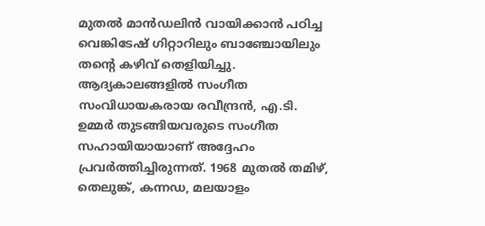മുതൽ മാൻഡലിൻ വായിക്കാൻ പഠിച്ച വെങ്കിടേഷ് ഗിറ്റാറിലും ബാഞ്ചോയിലും തന്റെ കഴിവ് തെളിയിച്ചു. ആദ്യകാലങ്ങളിൽ സംഗീത സംവിധായകരായ രവീന്ദ്രൻ, എ.ടി. ഉമ്മർ തുടങ്ങിയവരുടെ സംഗീത സഹായിയായാണ് അദ്ദേഹം പ്രവർത്തിച്ചിരുന്നത്. 1968 മുതൽ തമിഴ്, തെലുങ്ക്, കന്നഡ, മലയാളം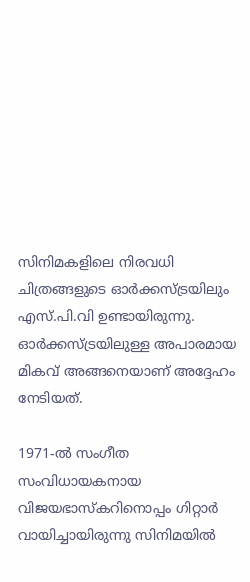സിനിമകളിലെ നിരവധി ചിത്രങ്ങളുടെ ഓർക്കസ്ട്രയിലും എസ്.പി.വി ഉണ്ടായിരുന്നു. ഓർക്കസ്ട്രയിലുള്ള അപാരമായ മികവ് അങ്ങനെയാണ് അദ്ദേഹം നേടിയത്.

1971-ൽ സംഗീത സംവിധായകനായ വിജയഭാസ്കറിനൊപ്പം ഗിറ്റാർ വായിച്ചായിരുന്നു സിനിമയിൽ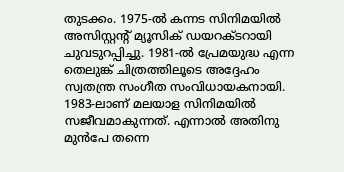തുടക്കം. 1975-ൽ കന്നട സിനിമയിൽ അസിസ്റ്റൻ്റ് മ്യൂസിക് ഡയറക്ടറായി ചുവടുറപ്പിച്ചു. 1981-ൽ പ്രേമയുദ്ധ എന്ന തെലുങ്ക് ചിത്രത്തിലൂടെ അദ്ദേഹം സ്വതന്ത്ര സംഗീത സംവിധായകനായി. 1983-ലാണ് മലയാള സിനിമയിൽ സജീവമാകുന്നത്. എന്നാൽ അതിനു മുൻപേ തന്നെ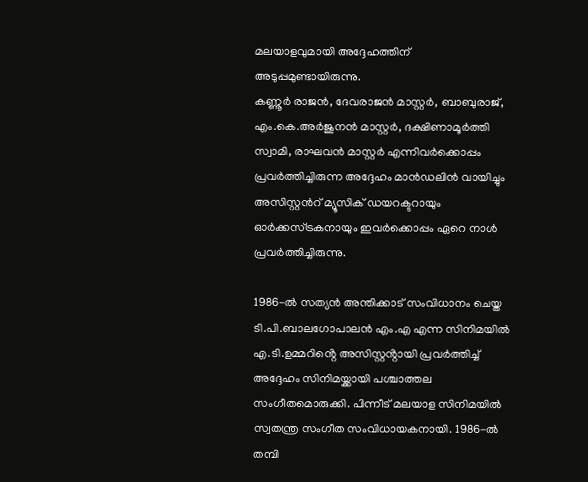മലയാളവുമായി അദ്ദേഹത്തിന് അടുപ്പമുണ്ടായിരുന്നു.
കണ്ണൂർ രാജൻ, ദേവരാജൻ മാസ്റ്റർ, ബാബുരാജ്, എം.കെ.അർജുനൻ മാസ്റ്റർ, ദക്ഷിണാമൂർത്തി സ്വാമി, രാഘവൻ മാസ്റ്റർ എന്നിവർക്കൊപ്പം പ്രവർത്തിച്ചിരുന്ന അദ്ദേഹം മാൻഡലിൻ വായിച്ചും അസിസ്റ്റൻറ് മ്യൂസിക് ഡയറക്ടറായും ഓർക്കസ്ട്രകനായും ഇവർക്കൊപ്പം ഏറെ നാൾ പ്രവർത്തിച്ചിരുന്നു.

1986-ൽ സത്യൻ അന്തിക്കാട് സംവിധാനം ചെയ്ത ടി.പി.ബാലഗോപാലൻ എം.എ എന്ന സിനിമയിൽ എ.ടി.ഉമ്മറിൻ്റെ അസിസ്റ്റൻ്റായി പ്രവർത്തിച്ച് അദ്ദേഹം സിനിമയ്ക്കായി പശ്ചാത്തല സംഗീതമൊരുക്കി. പിന്നീട് മലയാള സിനിമയിൽ സ്വതന്ത്ര സംഗീത സംവിധായകനായി. 1986-ൽ തമ്പി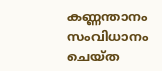കണ്ണന്താനം സംവിധാനം ചെയ്ത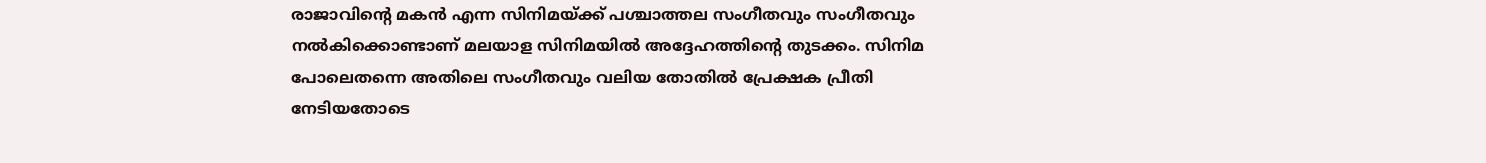രാജാവിൻ്റെ മകൻ എന്ന സിനിമയ്ക്ക് പശ്ചാത്തല സംഗീതവും സംഗീതവും നൽകിക്കൊണ്ടാണ് മലയാള സിനിമയിൽ അദ്ദേഹത്തിന്റെ തുടക്കം. സിനിമ പോലെതന്നെ അതിലെ സംഗീതവും വലിയ തോതിൽ പ്രേക്ഷക പ്രീതി നേടിയതോടെ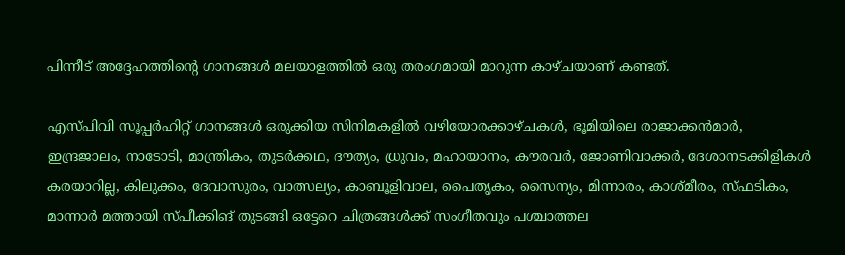പിന്നീട് അദ്ദേഹത്തിന്റെ ഗാനങ്ങൾ മലയാളത്തിൽ ഒരു തരംഗമായി മാറുന്ന കാഴ്ചയാണ് കണ്ടത്.

എസ്പിവി സൂപ്പർഹിറ്റ് ഗാനങ്ങൾ ഒരുക്കിയ സിനിമകളിൽ വഴിയോരക്കാഴ്ചകൾ, ഭൂമിയിലെ രാജാക്കൻമാർ, ഇന്ദ്രജാലം, നാടോടി, മാന്ത്രികം, തുടർക്കഥ, ദൗത്യം, ധ്രുവം, മഹായാനം, കൗരവർ, ജോണിവാക്കർ, ദേശാനടക്കിളികൾ കരയാറില്ല, കിലുക്കം, ദേവാസുരം, വാത്സല്യം, കാബൂളിവാല, പൈതൃകം, സൈന്യം, മിന്നാരം, കാശ്മീരം, സ്ഫടികം, മാന്നാർ മത്തായി സ്പീക്കിങ് തുടങ്ങി ഒട്ടേറെ ചിത്രങ്ങൾക്ക് സംഗീതവും പശ്ചാത്തല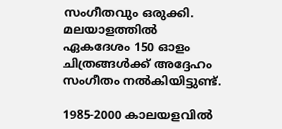സംഗീതവും ഒരുക്കി. മലയാളത്തിൽ ഏകദേശം 150 ഓളം ചിത്രങ്ങൾക്ക് അദ്ദേഹം സംഗീതം നൽകിയിട്ടുണ്ട്.

1985-2000 കാലയളവിൽ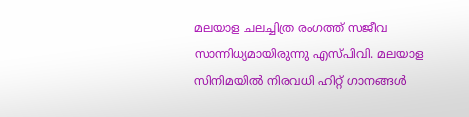മലയാള ചലച്ചിത്ര രംഗത്ത് സജീവ സാന്നിധ്യമായിരുന്നു എസ്പിവി. മലയാള സിനിമയിൽ നിരവധി ഹിറ്റ് ഗാനങ്ങൾ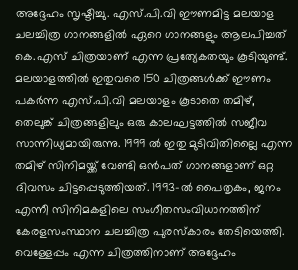അദ്ദേഹം സൃഷ്ടിച്ചു. എസ്.പി.വി ഈണമിട്ട മലയാള ചലച്ചിത്ര ഗാനങ്ങളിൽ ഏറെ ഗാനങ്ങളും ആലപിച്ചത് കെ.എസ് ചിത്രയാണ് എന്ന പ്രത്യേകതയും കൂടിയുണ്ട്. മലയാളത്തിൽ ഇതുവരെ 150 ചിത്രങ്ങൾക്ക് ഈണം പകർന്ന എസ്.പി.വി മലയാളം കൂടാതെ തമിഴ്, തെലുങ്ക് ചിത്രങ്ങളിലും ഒരു കാലഘട്ടത്തിൽ സജീവ സാന്നിധ്യമായിരുന്നു. 1999 ൽ ഇതു മുടിവിതില്ലൈ എന്ന തമിഴ് സിനിമയ്ക്ക് വേണ്ടി ഒൻപത് ഗാനങ്ങളാണ് ഒറ്റ ദിവസം ചിട്ടപ്പെടുത്തിയത്. 1993-ൽ പൈതൃകം, ജനം എന്നീ സിനിമകളിലെ സംഗീതസംവിധാനത്തിന് കേരളസംസ്ഥാന ചലച്ചിത്ര പുരസ്‌കാരം തേടിയെത്തി. വെള്ളേപ്പം എന്ന ചിത്രത്തിനാണ് അദ്ദേഹം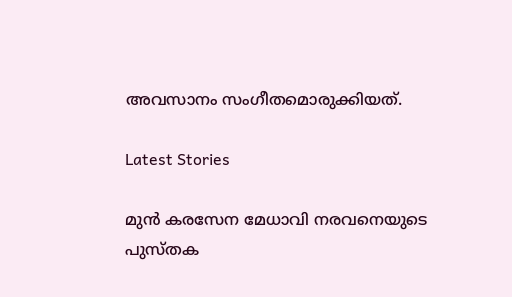അവസാനം സംഗീതമൊരുക്കിയത്.

Latest Stories

മുന്‍ കരസേന മേധാവി നരവനെയുടെ പുസ്തക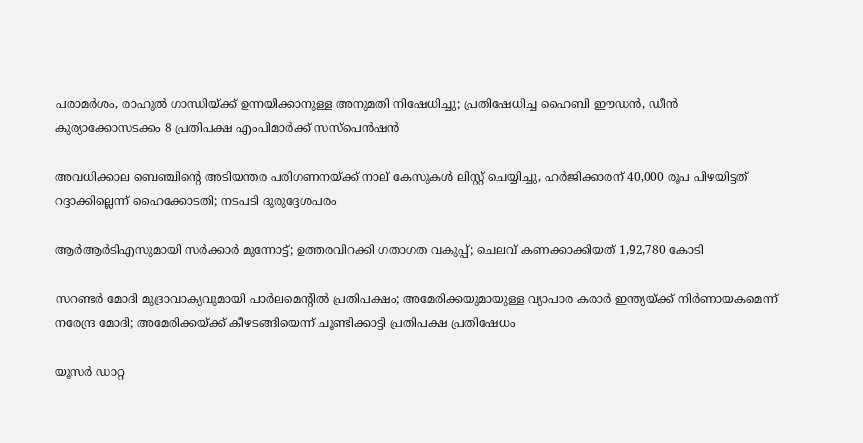പരാമര്‍ശം, രാഹുല്‍ ഗാന്ധിയ്ക്ക് ഉന്നയിക്കാനുള്ള അനുമതി നിഷേധിച്ചു; പ്രതിഷേധിച്ച ഹൈബി ഈഡന്‍, ഡീന്‍ കുര്യാക്കോസടക്കം 8 പ്രതിപക്ഷ എംപിമാര്‍ക്ക് സസ്‌പെന്‍ഷന്‍

അവധിക്കാല ബെഞ്ചിന്റെ അടിയന്തര പരിഗണനയ്ക്ക് നാല് കേസുകള്‍ ലിസ്റ്റ് ചെയ്യിച്ചു, ഹര്‍ജിക്കാരന് 40,000 രൂപ പിഴയിട്ടത് റദ്ദാക്കില്ലെന്ന് ഹൈക്കോടതി; നടപടി ദുരുദ്ദേശപരം

ആര്‍ആര്‍ടിഎസുമായി സര്‍ക്കാര്‍ മുന്നോട്ട്; ഉത്തരവിറക്കി ഗതാഗത വകുപ്പ്; ചെലവ് കണക്കാക്കിയത് 1,92,780 കോടി

സറണ്ടര്‍ മോദി മുദ്രാവാക്യവുമായി പാര്‍ലമെന്റില്‍ പ്രതിപക്ഷം; അമേരിക്കയുമായുള്ള വ്യാപാര കരാര്‍ ഇന്ത്യയ്ക്ക് നിര്‍ണായകമെന്ന് നരേന്ദ്ര മോദി; അമേരിക്കയ്ക്ക് കീഴടങ്ങിയെന്ന് ചൂണ്ടിക്കാട്ടി പ്രതിപക്ഷ പ്രതിഷേധം

യൂസര്‍ ഡാറ്റ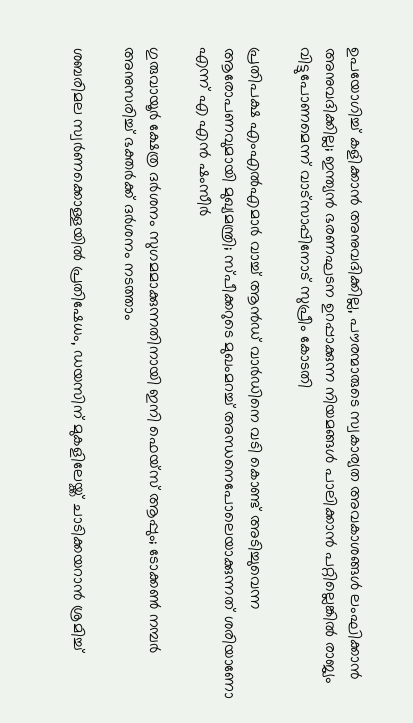ഉപയോഗിച്ച് കളിക്കാന്‍ അനുവദിക്കില്ല, പൗരന്മാരുടെ സ്വകാര്യത അവകാശങ്ങള്‍ ലംഘിക്കാന്‍ അനുവദിക്കില്ല; ഇന്ത്യന്‍ ഭരണഘടന ഉറപ്പാക്കുന്ന നിയമങ്ങള്‍ പാലിക്കാന്‍ പറ്റില്ലെങ്കില്‍ രാജ്യം വിട്ടുപോണമെന്ന് വാട്‌സാപ്പിനോട് സുപ്രീം കോടതി

പ്രതിപക്ഷ എംഎല്‍എമാര്‍ വാച്ച് ആന്‍ഡ് വാര്‍ഡിനെ വടി കൊണ്ട് അടിച്ചുവെന്ന ആരോപണവുമായി മുഖ്യമന്ത്രി; സ്പീക്കറുടെ മുഖംമറച്ച് അന്ധനെപോലെയാക്കുന്നത് ശരിയാണോ എന്ന് എ എന്‍ ഷംസീര്‍

ഗുരുവായൂർ ക്ഷേത്ര ദർശനം സുഗമമാക്കുന്നതിനായി ഇനി ഫെയ്സ് ആപ്പും; ടോക്കൺ നമ്പർ അനുസരിച്ച് ഭക്തർക്ക് ദർശനം നടത്താം

ശബരിമല സ്വർണക്കൊള്ളയിൽ പ്രതിഷേധം, ഡയസിന് മുകളിലേയ്ക്ക് ചാടിക്കയറാൻ ശ്രമിച്ച്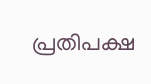പ്രതിപക്ഷ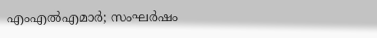എംഎൽഎമാർ; സംഘർഷം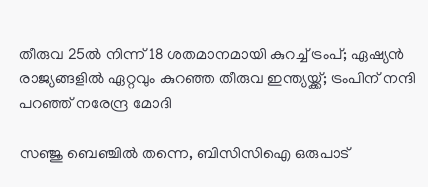തീരുവ 25ൽ നിന്ന് 18 ശതമാനമായി കുറച്ച് ട്രംപ്; ഏഷ്യൻ രാജ്യങ്ങളിൽ ഏറ്റവും കുറഞ്ഞ തീരുവ ഇന്ത്യയ്ക്ക്; ട്രംപിന് നന്ദി പറഞ്ഞ് നരേന്ദ്ര മോദി

സഞ്ജു ബെഞ്ചിൽ തന്നെ, ബിസിസിഐ ഒരുപാട്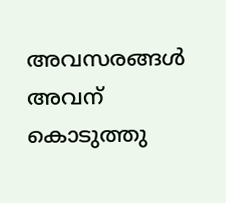അവസരങ്ങൾ അവന് കൊടുത്തു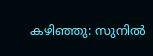കഴിഞ്ഞു: സുനിൽ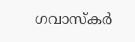ഗവാസ്കർ